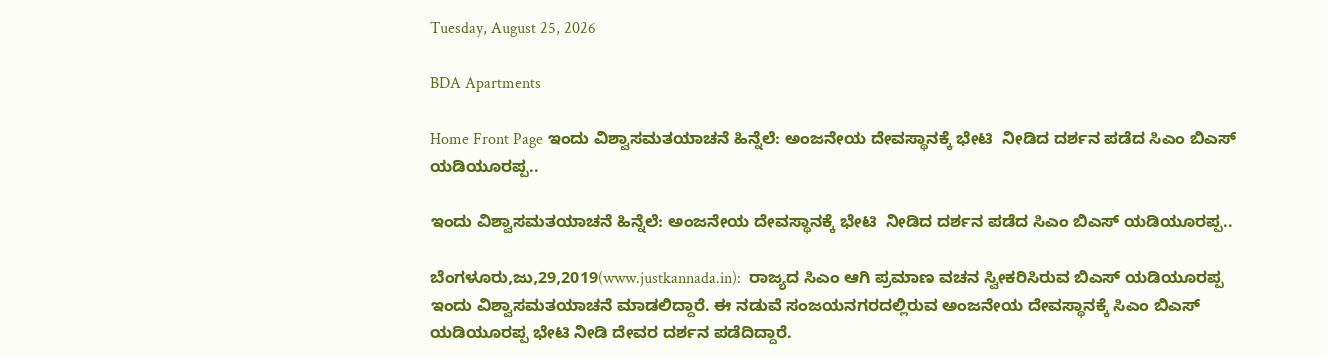Tuesday, August 25, 2026

BDA Apartments

Home Front Page ಇಂದು ವಿಶ್ವಾಸಮತಯಾಚನೆ ಹಿನ್ನೆಲೆ: ಅಂಜನೇಯ ದೇವಸ್ಥಾನಕ್ಕೆ ಭೇಟಿ  ನೀಡಿದ ದರ್ಶನ ಪಡೆದ ಸಿಎಂ ಬಿಎಸ್ ಯಡಿಯೂರಪ್ಪ..

ಇಂದು ವಿಶ್ವಾಸಮತಯಾಚನೆ ಹಿನ್ನೆಲೆ: ಅಂಜನೇಯ ದೇವಸ್ಥಾನಕ್ಕೆ ಭೇಟಿ  ನೀಡಿದ ದರ್ಶನ ಪಡೆದ ಸಿಎಂ ಬಿಎಸ್ ಯಡಿಯೂರಪ್ಪ..

ಬೆಂಗಳೂರು,ಜು,29,2019(www.justkannada.in):  ರಾಜ್ಯದ ಸಿಎಂ ಆಗಿ ಪ್ರಮಾಣ ವಚನ ಸ್ವೀಕರಿಸಿರುವ ಬಿಎಸ್ ಯಡಿಯೂರಪ್ಪ ಇಂದು ವಿಶ್ವಾಸಮತಯಾಚನೆ ಮಾಡಲಿದ್ದಾರೆ. ಈ ನಡುವೆ ಸಂಜಯನಗರದಲ್ಲಿರುವ ಅಂಜನೇಯ ದೇವಸ್ಥಾನಕ್ಕೆ ಸಿಎಂ ಬಿಎಸ್ ಯಡಿಯೂರಪ್ಪ ಭೇಟಿ ನೀಡಿ ದೇವರ ದರ್ಶನ ಪಡೆದಿದ್ದಾರೆ.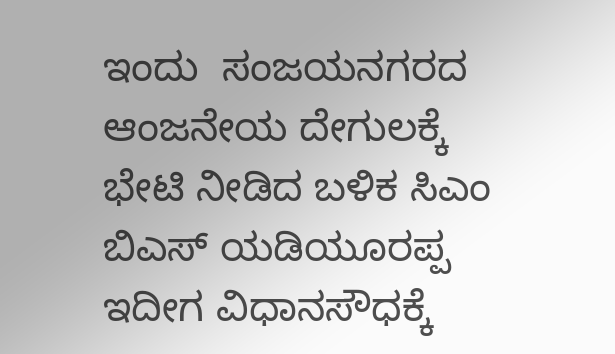ಇಂದು  ಸಂಜಯನಗರದ ಆಂಜನೇಯ ದೇಗುಲಕ್ಕೆ ಭೇಟಿ ನೀಡಿದ ಬಳಿಕ ಸಿಎಂ ಬಿಎಸ್ ಯಡಿಯೂರಪ್ಪ ಇದೀಗ ವಿಧಾನಸೌಧಕ್ಕೆ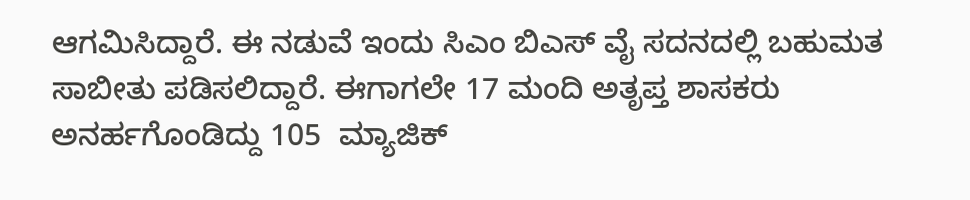ಆಗಮಿಸಿದ್ದಾರೆ. ಈ ನಡುವೆ ಇಂದು ಸಿಎಂ ಬಿಎಸ್ ವೈ ಸದನದಲ್ಲಿ ಬಹುಮತ ಸಾಬೀತು ಪಡಿಸಲಿದ್ದಾರೆ. ಈಗಾಗಲೇ 17 ಮಂದಿ ಅತೃಪ್ತ ಶಾಸಕರು ಅನರ್ಹಗೊಂಡಿದ್ದು 105  ಮ್ಯಾಜಿಕ್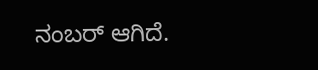ನಂಬರ್ ಆಗಿದೆ.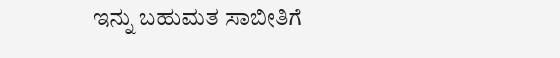ಇನ್ನು ಬಹುಮತ ಸಾಬೀತಿಗೆ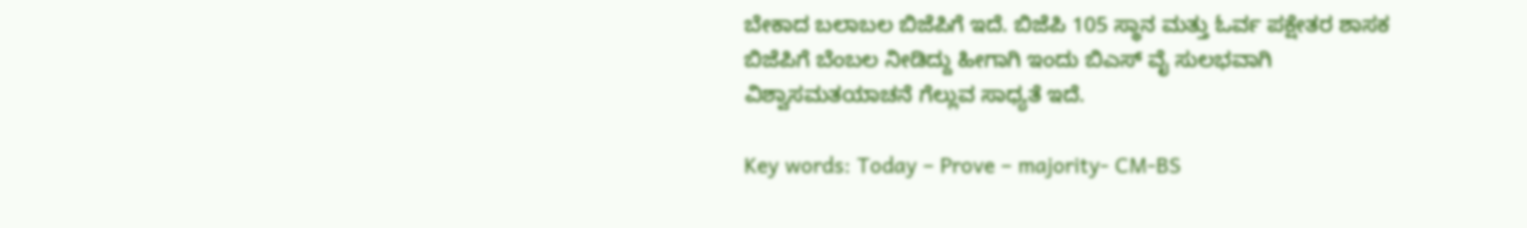ಬೇಕಾದ ಬಲಾಬಲ ಬಿಜೆಪಿಗೆ ಇದೆ. ಬಿಜೆಪಿ 105 ಸ್ಥಾನ ಮತ್ತು ಓರ್ವ ಪಕ್ಷೇತರ ಶಾಸಕ ಬಿಜೆಪಿಗೆ ಬೆಂಬಲ ನೀಡಿದ್ದು ಹೀಗಾಗಿ ಇಂದು ಬಿಎಸ್ ವೈ ಸುಲಭವಾಗಿ ವಿಶ್ವಾಸಮತಯಾಚನೆ ಗೆಲ್ಲುವ ಸಾಧ್ಯತೆ ಇದೆ.

Key words: Today – Prove – majority- CM-BS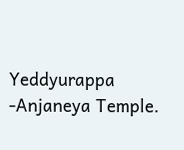Yeddyurappa -Anjaneya Temple.